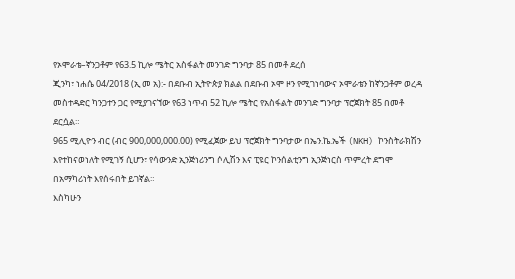የኦሞራቴ–ኛንጋቶም የ63.5 ኪሎ ሜትር አስፋልት መንገድ ግንባታ 85 በመቶ ደረሰ
ጂንካ፣ ነሐሴ 04/2018 (ኢ መ አ):- በደቡብ ኢትዮጵያ ክልል በደቡብ ኦሞ ዞን የሚገነባውና ኦሞራቴን ከኛንጋቶም ወረዳ መስተዳድር ካንጋተን ጋር የሚያገናኘው የ63 ነጥብ 52 ኪሎ ሜትር የአስፋልት መንገድ ግንባታ ፕሮጀክት 85 በመቶ ደርሷል።
965 ሚሊዮን ብር (ብር 900,000,000.00) የሚፈጀው ይህ ፕሮጀክት ግንባታው በኤን.ኬ.ኤች (NKH) ኮንስትራክሽን እየተከናወነለት የሚገኝ ሲሆን፣ የሳውንድ ኢንጅነሪንግ ሶሊሽን እና ፒዩር ኮንሰልቲንግ ኢንጅነርስ ጥምረት ደግሞ በአማካሪነት እየሰሩበት ይገኛል።
እስካሁን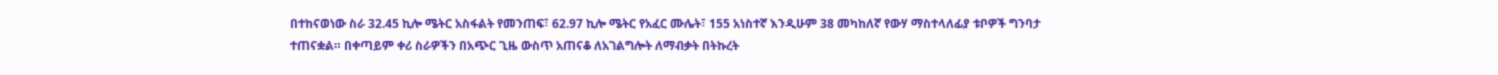በተከናወነው ስራ 32.45 ኪሎ ሜትር አስፋልት የመንጠፍ፣ 62.97 ኪሎ ሜትር የአፈር ሙሌት፣ 155 አነስተኛ እንዲሁም 38 መካከለኛ የውሃ ማስተላለፊያ ቱቦዎች ግንባታ ተጠናቋል። በቀጣይም ቀሪ ስራዎችን በአጭር ጊዜ ውስጥ አጠናቆ ለአገልግሎት ለማብቃት በትኩረት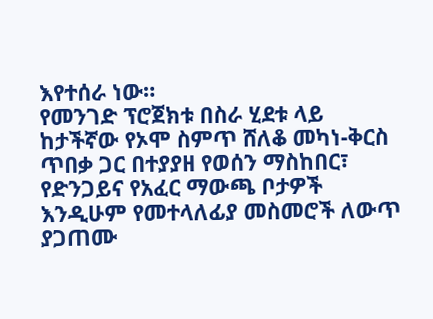እየተሰራ ነው።
የመንገድ ፕሮጀክቱ በስራ ሂደቱ ላይ ከታችኛው የኦሞ ስምጥ ሸለቆ መካነ-ቅርስ ጥበቃ ጋር በተያያዘ የወሰን ማስከበር፣ የድንጋይና የአፈር ማውጫ ቦታዎች እንዲሁም የመተላለፊያ መስመሮች ለውጥ ያጋጠሙ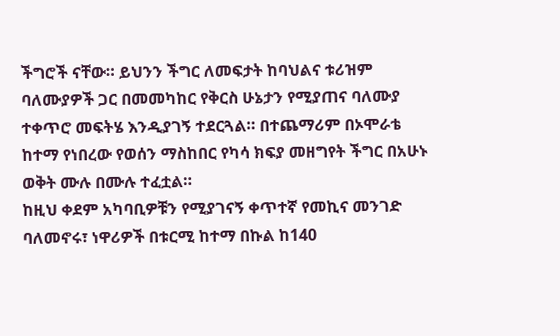ችግሮች ናቸው። ይህንን ችግር ለመፍታት ከባህልና ቱሪዝም ባለሙያዎች ጋር በመመካከር የቅርስ ሁኔታን የሚያጠና ባለሙያ ተቀጥሮ መፍትሄ እንዲያገኝ ተደርጓል። በተጨማሪም በኦሞራቴ ከተማ የነበረው የወሰን ማስከበር የካሳ ክፍያ መዘግየት ችግር በአሁኑ ወቅት ሙሉ በሙሉ ተፈቷል።
ከዚህ ቀደም አካባቢዎቹን የሚያገናኝ ቀጥተኛ የመኪና መንገድ ባለመኖሩ፣ ነዋሪዎች በቱርሚ ከተማ በኩል ከ140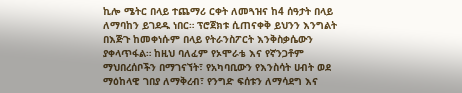ኪሎ ሜትር በላይ ተጨማሪ ርቀት ለመጓዝና ከ4 ሰዓታት በላይ ለማባከን ይገደዱ ነበር። ፕሮጀክቱ ሲጠናቀቅ ይህንን እንግልት በእጅጉ ከመቀነሱም በላይ የትራንስፖርት እንቅስቃሴውን ያቀላጥፋል። ከዚህ ባለፈም የኦሞራቴ እና የኛንጋቶም ማህበረሰቦችን በማገናኘት፣ የአካባቢውን የእንስሳት ሀብት ወደ ማዕከላዊ ገበያ ለማቅረብ፣ የንግድ ፍሰቱን ለማሳደግ እና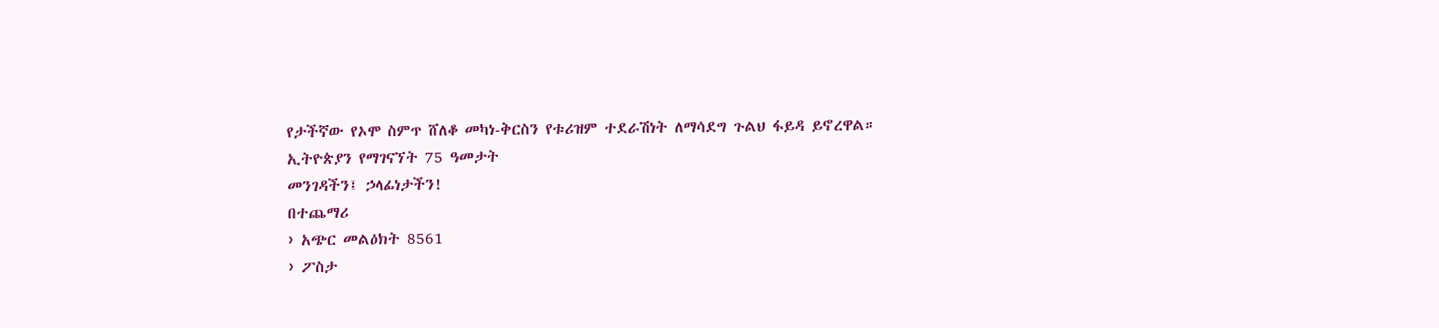የታችኛው የኦሞ ስምጥ ሸለቆ መካነ-ቅርስን የቱሪዝም ተደራሽነት ለማሳደግ ጉልህ ፋይዳ ይኖረዋል።
ኢትዮጵያን የማገናኘት 75 ዓመታት
መንገዳችን፤ ኃላፊነታችን!
በተጨማሪ
› አጭር መልዕክት 8561
› ፖስታ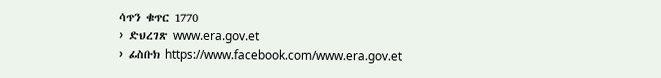ሳጥን ቁጥር 1770
› ድህረገጽ www.era.gov.et
› ፊስቡክ https://www.facebook.com/www.era.gov.et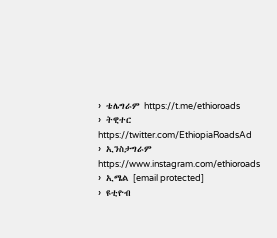› ቴሌግራም https://t.me/ethioroads
› ትዊተር https://twitter.com/EthiopiaRoadsAd
› ኢንስታግራም https://www.instagram.com/ethioroads
› ኢሜል [email protected]
› ዩቲዮብ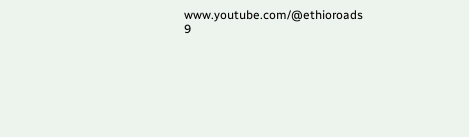www.youtube.com/@ethioroads
9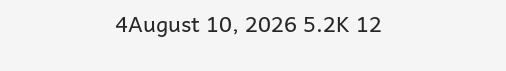4August 10, 2026 5.2K 12